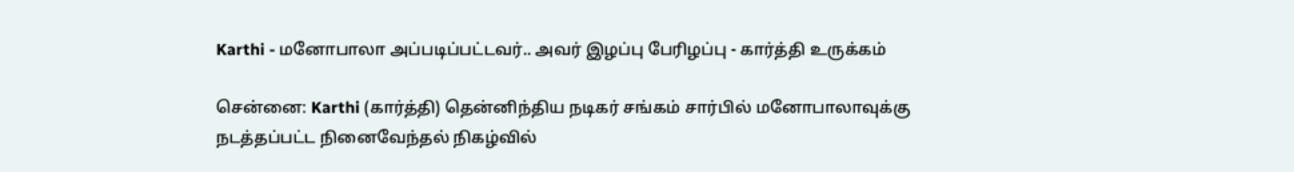Karthi - மனோபாலா அப்படிப்பட்டவர்.. அவர் இழப்பு பேரிழப்பு - கார்த்தி உருக்கம்

சென்னை: Karthi (கார்த்தி) தென்னிந்திய நடிகர் சங்கம் சார்பில் மனோபாலாவுக்கு நடத்தப்பட்ட நினைவேந்தல் நிகழ்வில்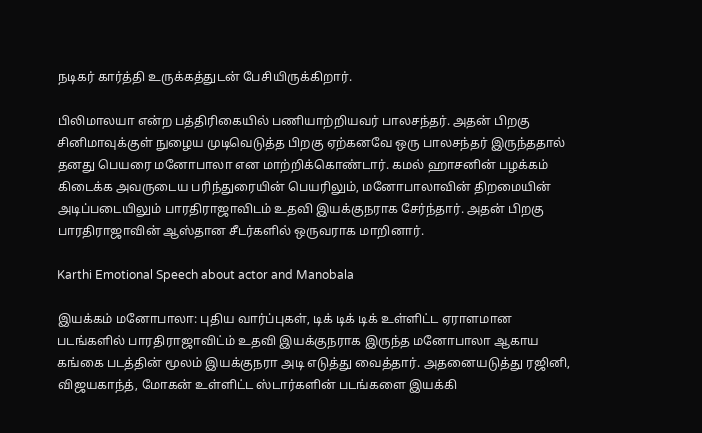நடிகர் கார்த்தி உருக்கத்துடன் பேசியிருக்கிறார்.

பிலிமாலயா என்ற பத்திரிகையில் பணியாற்றியவர் பாலசந்தர். அதன் பிறகு சினிமாவுக்குள் நுழைய முடிவெடுத்த பிறகு ஏற்கனவே ஒரு பாலசந்தர் இருந்ததால் தனது பெயரை மனோபாலா என மாற்றிக்கொண்டார். கமல் ஹாசனின் பழக்கம் கிடைக்க அவருடைய பரிந்துரையின் பெயரிலும், மனோபாலாவின் திறமையின் அடிப்படையிலும் பாரதிராஜாவிடம் உதவி இயக்குநராக சேர்ந்தார். அதன் பிறகு பாரதிராஜாவின் ஆஸ்தான சீடர்களில் ஒருவராக மாறினார்.

Karthi Emotional Speech about actor and Manobala

இயக்கம் மனோபாலா: புதிய வார்ப்புகள், டிக் டிக் டிக் உள்ளிட்ட ஏராளமான படங்களில் பாரதிராஜாவிட்ம் உதவி இயக்குநராக இருந்த மனோபாலா ஆகாய கங்கை படத்தின் மூலம் இயக்குநரா அடி எடுத்து வைத்தார். அதனையடுத்து ரஜினி, விஜயகாந்த், மோகன் உள்ளிட்ட ஸ்டார்களின் படங்களை இயக்கி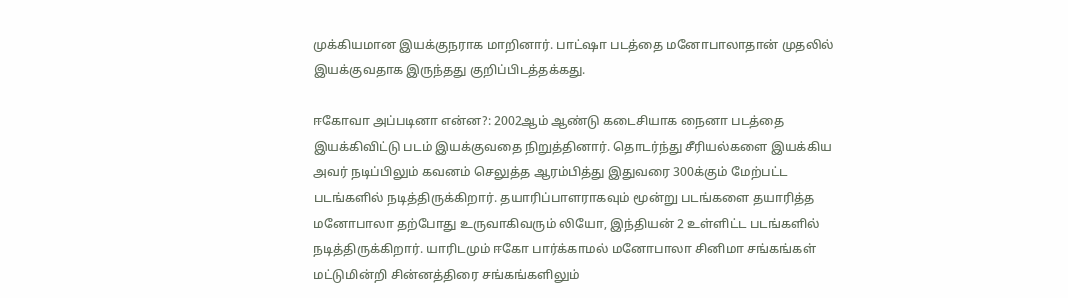முக்கியமான இயக்குநராக மாறினார். பாட்ஷா படத்தை மனோபாலாதான் முதலில் இயக்குவதாக இருந்தது குறிப்பிடத்தக்கது.

ஈகோவா அப்படினா என்ன?: 2002ஆம் ஆண்டு கடைசியாக நைனா படத்தை இயக்கிவிட்டு படம் இயக்குவதை நிறுத்தினார். தொடர்ந்து சீரியல்களை இயக்கிய அவர் நடிப்பிலும் கவனம் செலுத்த ஆரம்பித்து இதுவரை 300க்கும் மேற்பட்ட படங்களில் நடித்திருக்கிறார். தயாரிப்பாளராகவும் மூன்று படங்களை தயாரித்த மனோபாலா தற்போது உருவாகிவரும் லியோ, இந்தியன் 2 உள்ளிட்ட படங்களில் நடித்திருக்கிறார். யாரிடமும் ஈகோ பார்க்காமல் மனோபாலா சினிமா சங்கங்கள் மட்டுமின்றி சின்னத்திரை சங்கங்களிலும்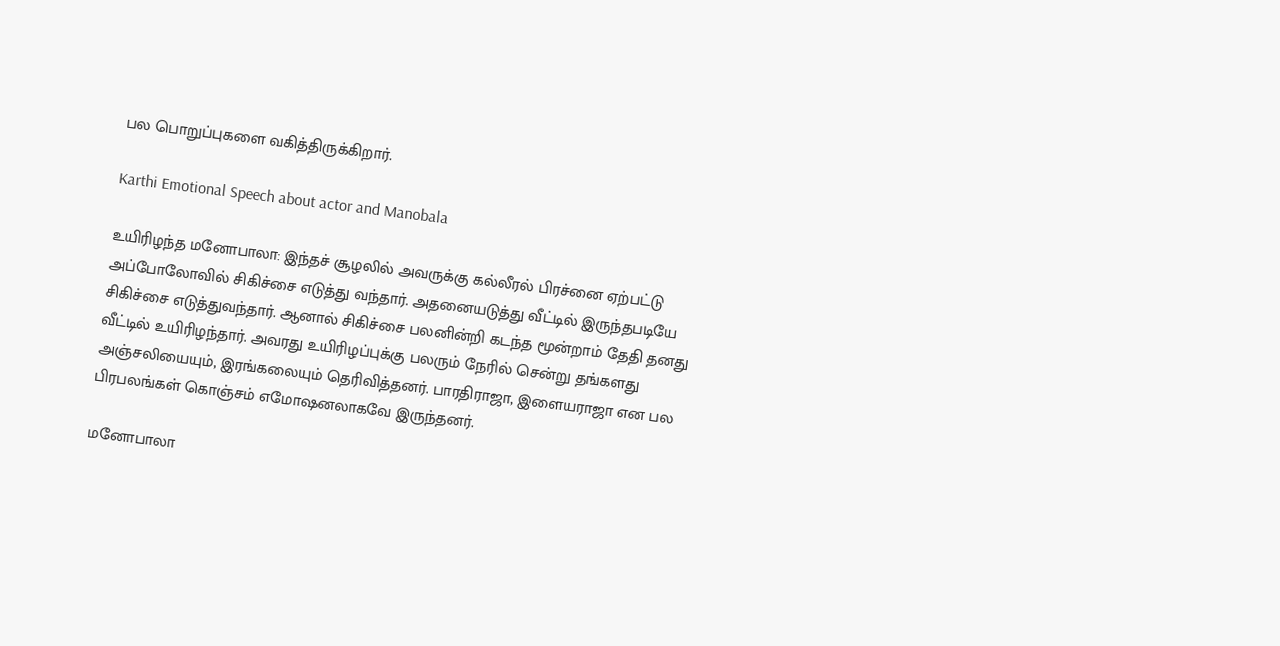பல பொறுப்புகளை வகித்திருக்கிறார்.

Karthi Emotional Speech about actor and Manobala

உயிரிழந்த மனோபாலா: இந்தச் சூழலில் அவருக்கு கல்லீரல் பிரச்னை ஏற்பட்டு அப்போலோவில் சிகிச்சை எடுத்து வந்தார். அதனையடுத்து வீட்டில் இருந்தபடியே சிகிச்சை எடுத்துவந்தார். ஆனால் சிகிச்சை பலனின்றி கடந்த மூன்றாம் தேதி தனது வீட்டில் உயிரிழந்தார். அவரது உயிரிழப்புக்கு பலரும் நேரில் சென்று தங்களது அஞ்சலியையும், இரங்கலையும் தெரிவித்தனர். பாரதிராஜா, இளையராஜா என பல பிரபலங்கள் கொஞ்சம் எமோஷனலாகவே இருந்தனர்.

மனோபாலா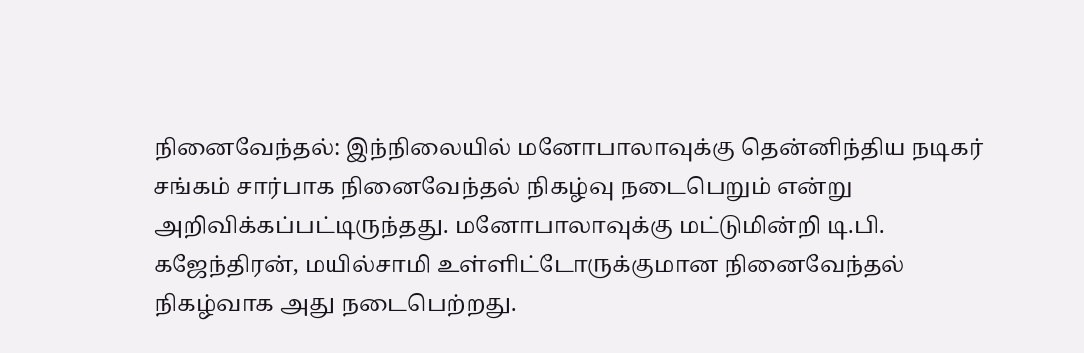நினைவேந்தல்: இந்நிலையில் மனோபாலாவுக்கு தென்னிந்திய நடிகர் சங்கம் சார்பாக நினைவேந்தல் நிகழ்வு நடைபெறும் என்று அறிவிக்கப்பட்டிருந்தது. மனோபாலாவுக்கு மட்டுமின்றி டி.பி. கஜேந்திரன், மயில்சாமி உள்ளிட்டோருக்குமான நினைவேந்தல் நிகழ்வாக அது நடைபெற்றது.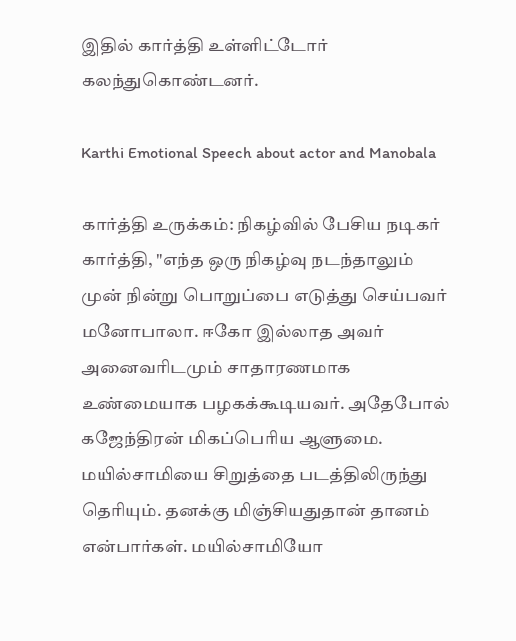இதில் கார்த்தி உள்ளிட்டோர் கலந்துகொண்டனர்.

Karthi Emotional Speech about actor and Manobala

கார்த்தி உருக்கம்: நிகழ்வில் பேசிய நடிகர் கார்த்தி, "எந்த ஒரு நிகழ்வு நடந்தாலும் முன் நின்று பொறுப்பை எடுத்து செய்பவர் மனோபாலா. ஈகோ இல்லாத அவர் அனைவரிடமும் சாதாரணமாக உண்மையாக பழகக்கூடியவர். அதேபோல் கஜேந்திரன் மிகப்பெரிய ஆளுமை. மயில்சாமியை சிறுத்தை படத்திலிருந்து தெரியும். தனக்கு மிஞ்சியதுதான் தானம் என்பார்கள். மயில்சாமியோ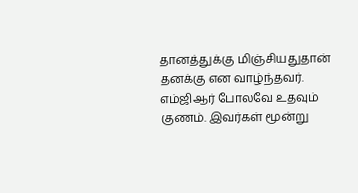தானத்துக்கு மிஞ்சியதுதான் தனக்கு என வாழ்ந்தவர். எம்ஜிஆர் போலவே உதவும் குணம். இவர்கள் மூன்று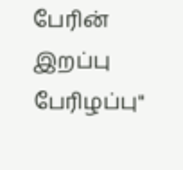பேரின் இறப்பு பேரிழப்பு"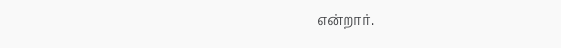என்றார்.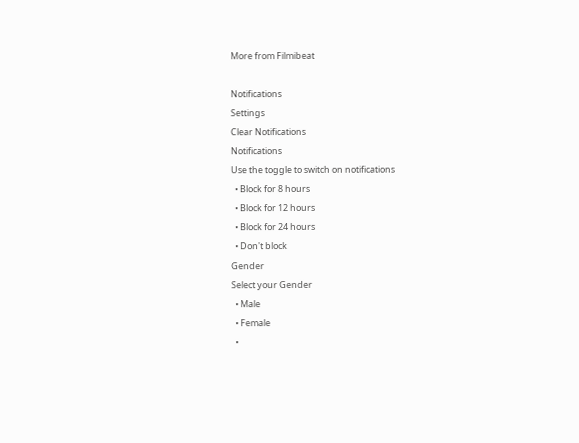More from Filmibeat

Notifications
Settings
Clear Notifications
Notifications
Use the toggle to switch on notifications
  • Block for 8 hours
  • Block for 12 hours
  • Block for 24 hours
  • Don't block
Gender
Select your Gender
  • Male
  • Female
  •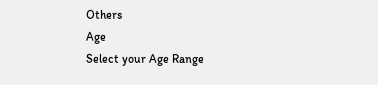Others
Age
Select your Age Range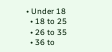• Under 18
  • 18 to 25
  • 26 to 35
  • 36 to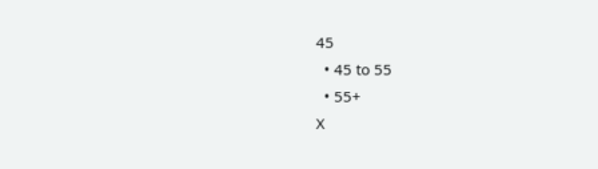45
  • 45 to 55
  • 55+
X